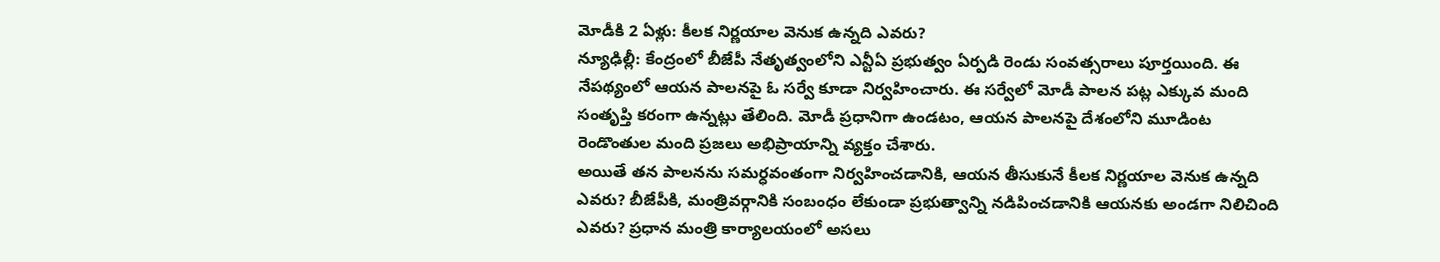మోడీకి 2 ఏళ్లు: కీలక నిర్ణయాల వెనుక ఉన్నది ఎవరు?
న్యూఢిల్లీ: కేంద్రంలో బీజేపీ నేతృత్వంలోని ఎన్టీఏ ప్రభుత్వం ఏర్పడి రెండు సంవత్సరాలు పూర్తయింది. ఈ నేపథ్యంలో ఆయన పాలనపై ఓ సర్వే కూడా నిర్వహించారు. ఈ సర్వేలో మోడీ పాలన పట్ల ఎక్కువ మంది సంతృప్తి కరంగా ఉన్నట్లు తేలింది. మోడీ ప్రధానిగా ఉండటం, ఆయన పాలనపై దేశంలోని మూడింట రెండొంతుల మంది ప్రజలు అభిప్రాయాన్ని వ్యక్తం చేశారు.
అయితే తన పాలనను సమర్ధవంతంగా నిర్వహించడానికి, ఆయన తీసుకునే కీలక నిర్ణయాల వెనుక ఉన్నది ఎవరు? బీజేపీకి, మంత్రివర్గానికి సంబంధం లేకుండా ప్రభుత్వాన్ని నడిపించడానికి ఆయనకు అండగా నిలిచింది ఎవరు? ప్రధాన మంత్రి కార్యాలయంలో అసలు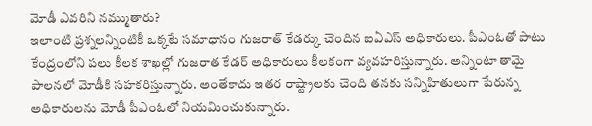మోడీ ఎవరిని నమ్ముతారు?
ఇలాంటి ప్రశ్నలన్నింటికీ ఒక్కటే సమాధానం గుజరాత్ కేడర్కు చెందిన ఐఏఎస్ అధికారులు. పీఎంఓతో పాటు కేంద్రంలోని పలు కీలక శాఖల్లో గుజరాత కేడర్ అధికారులు కీలకంగా వ్యవహరిస్తున్నారు. అన్నింటా తామై పాలనలో మోడీకి సహకరిస్తున్నారు. అంతేకాదు ఇతర రాష్ట్రాలకు చెంది తనకు సన్నిహితులుగా పేరున్న అధికారులను మోడీ పీఎంఓలో నియమించుకున్నారు.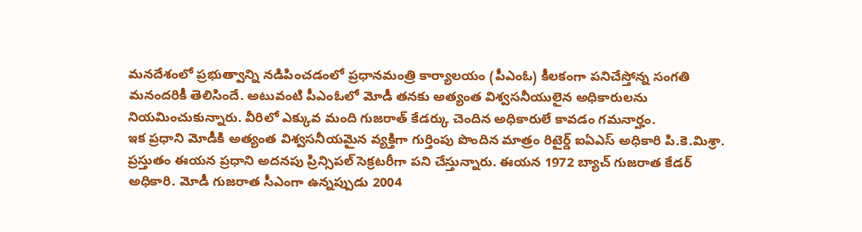మనదేశంలో ప్రభుత్వాన్ని నడిపించడంలో ప్రధానమంత్రి కార్యాలయం (పీఎంఓ) కీలకంగా పనిచేస్తోన్న సంగతి మనందరికీ తెలిసిందే. అటువంటి పీఎంఓలో మోడీ తనకు అత్యంత విశ్వసనీయులైన అధికారులను నియమించుకున్నారు. వీరిలో ఎక్కువ మంది గుజరాత్ కేడర్కు చెందిన అధికారులే కావడం గమనార్హం.
ఇక ప్రధాని మోడీకి అత్యంత విశ్వసనీయమైన వ్యక్తిగా గుర్తింపు పొందిన మాత్రం రిటైర్డ్ ఐఏఎస్ అధికారి పి.కె.మిశ్రా. ప్రస్తుతం ఈయన ప్రధాని అదనపు ప్రిన్సిపల్ సెక్రటరీగా పని చేస్తున్నారు. ఈయన 1972 బ్యాచ్ గుజరాత కేడర్ అధికారి. మోడీ గుజరాత సీఎంగా ఉన్నప్పుడు 2004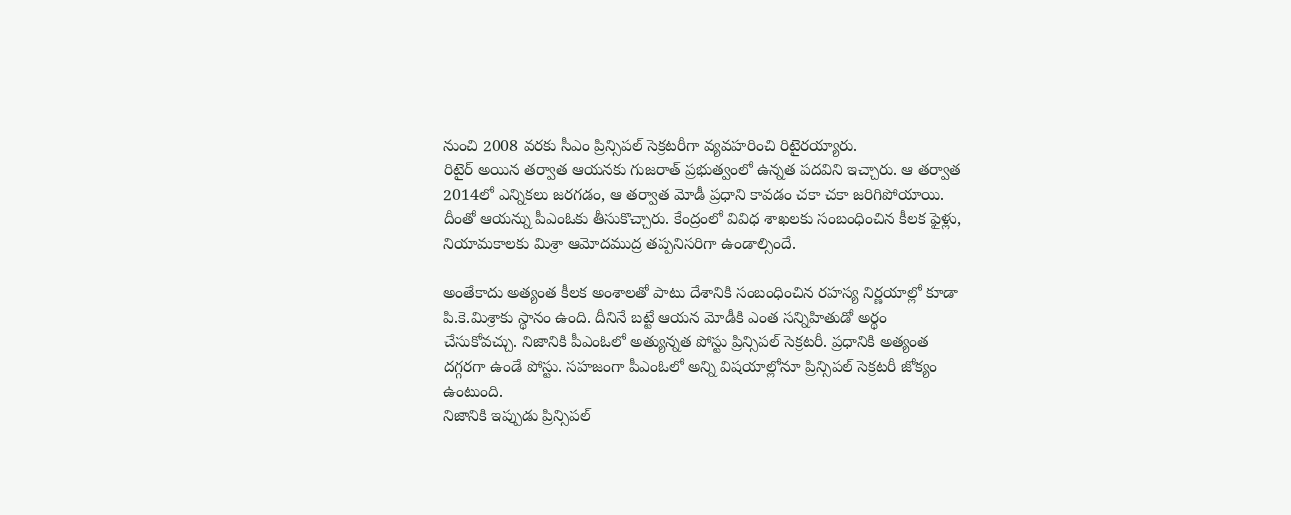నుంచి 2008 వరకు సీఎం ప్రిన్సిపల్ సెక్రటరీగా వ్యవహరించి రిటైరయ్యారు.
రిటైర్ అయిన తర్వాత ఆయనకు గుజరాత్ ప్రభుత్వంలో ఉన్నత పదవిని ఇచ్చారు. ఆ తర్వాత 2014లో ఎన్నికలు జరగడం, ఆ తర్వాత మోడీ ప్రధాని కావడం చకా చకా జరిగిపోయాయి. దీంతో ఆయన్ను పీఎంఓకు తీసుకొచ్చారు. కేంద్రంలో వివిధ శాఖలకు సంబంధించిన కీలక ఫైళ్లు, నియామకాలకు మిశ్రా ఆమోదముద్ర తప్పనిసరిగా ఉండాల్సిందే.

అంతేకాదు అత్యంత కీలక అంశాలతో పాటు దేశానికి సంబంధించిన రహస్య నిర్ణయాల్లో కూడా పి.కె.మిశ్రాకు స్థానం ఉంది. దీనినే బట్టే ఆయన మోడీకి ఎంత సన్నిహితుడో అర్థం చేసుకోవచ్చు. నిజానికి పీఎంఓలో అత్యున్నత పోస్టు ప్రిన్సిపల్ సెక్రటరీ. ప్రధానికి అత్యంత దగ్గరగా ఉండే పోస్టు. సహజంగా పీఎంఓలో అన్ని విషయాల్లోనూ ప్రిన్సిపల్ సెక్రటరీ జోక్యం ఉంటుంది.
నిజానికి ఇప్పుడు ప్రిన్సిపల్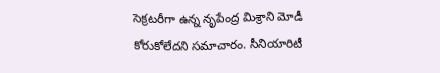సెక్రటరీగా ఉన్న నృపేంద్ర మిశ్రాని మోడీ కోరుకోలేదని సమాచారం. సీనియారిటీ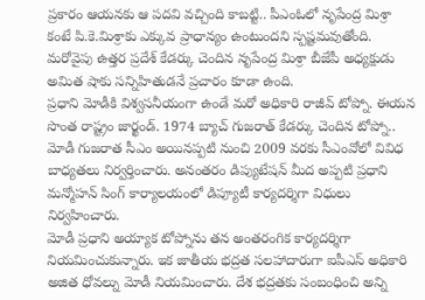ప్రకారం ఆయనకు ఆ పదవి వచ్చింది కాబట్టి.. పీఎంఓలో నృపేంద్ర మిశ్రా కంటే పి.కె.మిశ్రాకు ఎక్కువ ప్రాధాన్యం ఉంటుందని స్పష్టమవుతోంది. మరోవైపు ఉత్తర ప్రదేశ్ కేడర్కు చెందిన నృపేంద్ర మిశ్రా బీజేపీ అధ్యక్షుడు అమిత షాకు సన్నిహితుడనే ప్రచారం కూడా ఉంది.
ప్రధాని మోడీకి విశ్వసనీయంగా ఉండే మరో అధికారి రాజీవ్ టోప్నో. ఈయన సొంత రాష్ట్రం జార్ఖండ్. 1974 బ్యాచ్ గుజరాత్ కేడర్కు చెందిన టోప్నో.. మోడీ గుజరాత సీఎం అయినప్పటి నుంచి 2009 వరకు సీఎంవోలో వివిధ బాధ్యతలు నిర్వర్తించారు. అనంతరం డిప్యుటేషన్ మీద అప్పటి ప్రధాని మన్మోహన్ సింగ్ కార్యాలయంలో డిప్యూటీ కార్యదర్శిగా విధులు నిర్వహించారు.
మోడీ ప్రధాని అయ్యాక టోప్నోను తన అంతరంగిక కార్యదర్శిగా నియమించుకున్నారు. ఇక జాతీయ భద్రత సలహాదారుగా ఐపీఎస్ అధికారి అజిత ధోవల్ను మోడీ నియమించారు. దేశ భద్రతకు సంబంధించి అన్ని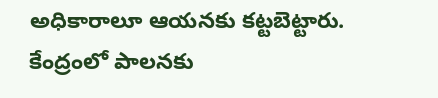అధికారాలూ ఆయనకు కట్టబెట్టారు. కేంద్రంలో పాలనకు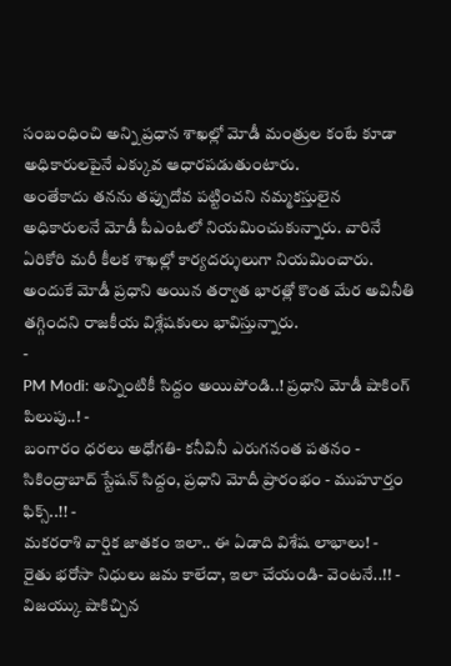సంబంధించి అన్ని ప్రధాన శాఖల్లో మోడీ మంత్రుల కంటే కూడా అధికారులపైనే ఎక్కువ ఆధారపడుతుంటారు.
అంతేకాదు తనను తప్పుదోవ పట్టించని నమ్మకస్తులైన అధికారులనే మోడీ పీఎంఓలో నియమించుకున్నారు. వారినే ఏరికోరి మరీ కీలక శాఖల్లో కార్యదర్శులుగా నియమించారు. అందుకే మోడీ ప్రధాని అయిన తర్వాత భారత్లో కొంత మేర అవినీతి తగ్గిందని రాజకీయ విశ్లేషకులు భావిస్తున్నారు.
-
PM Modi: అన్నింటికీ సిద్దం అయిపోండి..! ప్రధాని మోడీ షాకింగ్ పిలుపు..! -
బంగారం ధరలు అధోగతి- కనీవినీ ఎరుగనంత పతనం -
సికింద్రాబాద్ స్టేషన్ సిద్దం, ప్రధాని మోదీ ప్రారంభం - ముహూర్తం ఫిక్స్..!! -
మకరరాశి వార్షిక జాతకం ఇలా.. ఈ ఏడాది విశేష లాభాలు! -
రైతు భరోసా నిధులు జమ కాలేదా, ఇలా చేయండి- వెంటనే..!! -
విజయ్కు షాకిచ్చిన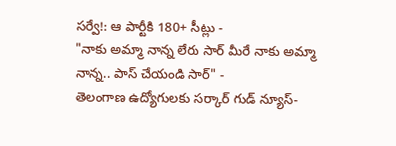సర్వే!: ఆ పార్టీకి 180+ సీట్లు -
"నాకు అమ్మా నాన్న లేరు సార్ మీరే నాకు అమ్మా నాన్న.. పాస్ చేయండి సార్" -
తెలంగాణ ఉద్యోగులకు సర్కార్ గుడ్ న్యూస్-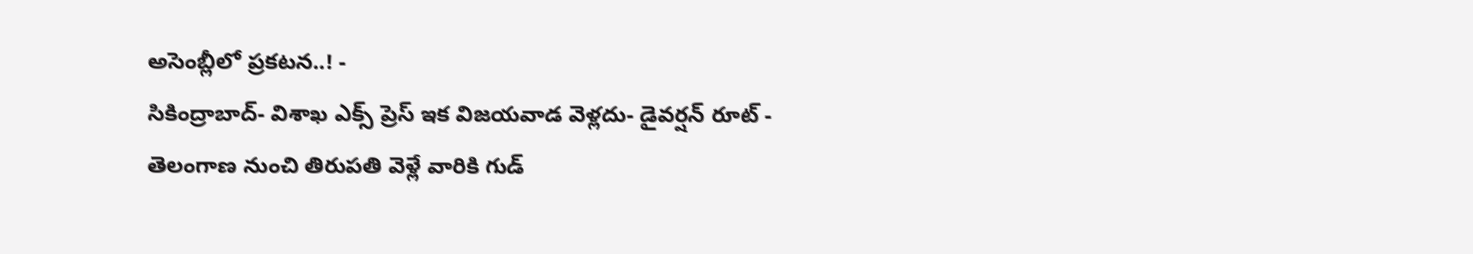అసెంబ్లీలో ప్రకటన..! -
సికింద్రాబాద్- విశాఖ ఎక్స్ ప్రెస్ ఇక విజయవాడ వెళ్లదు- డైవర్షన్ రూట్ -
తెలంగాణ నుంచి తిరుపతి వెళ్లే వారికి గుడ్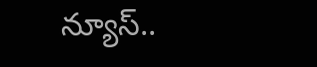న్యూస్..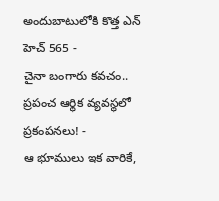అందుబాటులోకి కొత్త ఎన్ హెచ్ 565 -
చైనా బంగారు కవచం.. ప్రపంచ ఆర్థిక వ్యవస్థలో ప్రకంపనలు! -
ఆ భూములు ఇక వారికే,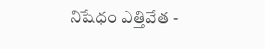నిషేధం ఎత్తివేత -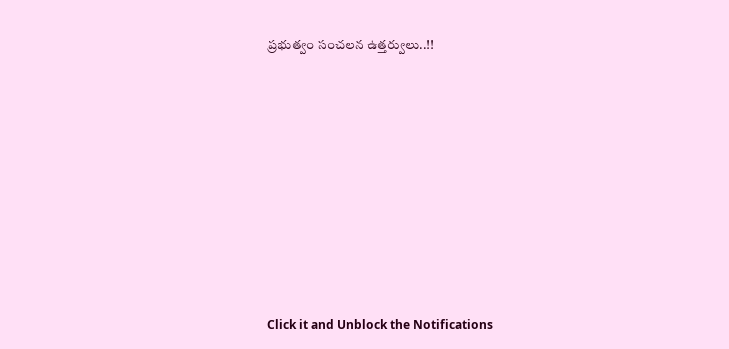ప్రభుత్వం సంచలన ఉత్తర్వులు..!!












Click it and Unblock the Notifications